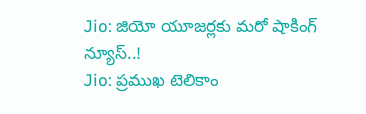Jio: జియో యూజర్లకు మరో షాకింగ్ న్యూస్..!
Jio: ప్రముఖ టెలికాం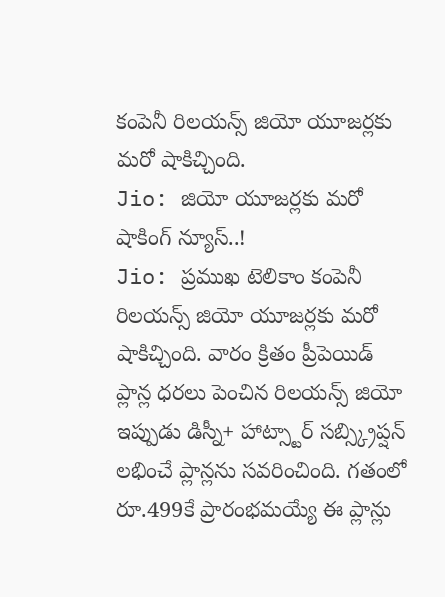కంపెనీ రిలయన్స్ జియో యూజర్లకు మరో షాకిచ్చింది.
Jio: జియో యూజర్లకు మరో షాకింగ్ న్యూస్..!
Jio: ప్రముఖ టెలికాం కంపెనీ రిలయన్స్ జియో యూజర్లకు మరో షాకిచ్చింది. వారం క్రితం ప్రీపెయిడ్ ప్లాన్ల ధరలు పెంచిన రిలయన్స్ జియో ఇప్పుడు డిస్నీ+ హాట్స్టార్ సబ్స్క్రిప్షన్ లభించే ప్లాన్లను సవరించింది. గతంలో రూ.499కే ప్రారంభమయ్యే ఈ ప్లాన్లు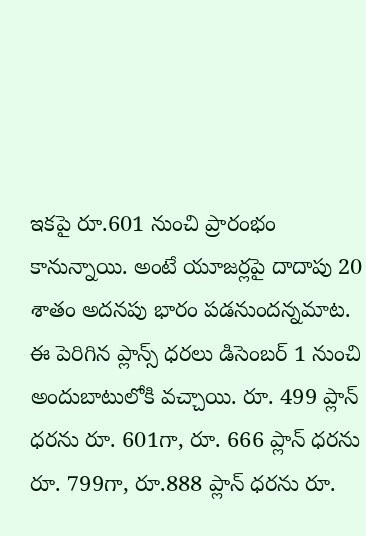ఇకపై రూ.601 నుంచి ప్రారంభం కానున్నాయి. అంటే యూజర్లపై దాదాపు 20 శాతం అదనపు భారం పడనుందన్నమాట. ఈ పెరిగిన ప్లాన్స్ ధరలు డిసెంబర్ 1 నుంచి అందుబాటులోకి వచ్చాయి. రూ. 499 ప్లాన్ ధరను రూ. 601గా, రూ. 666 ప్లాన్ ధరను రూ. 799గా, రూ.888 ప్లాన్ ధరను రూ.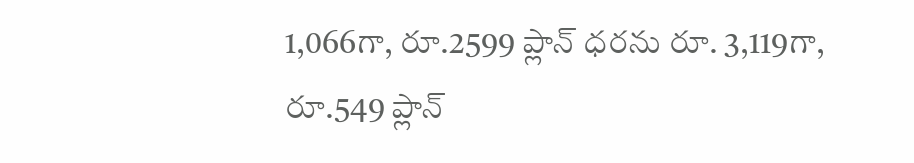1,066గా, రూ.2599 ప్లాన్ ధరను రూ. 3,119గా, రూ.549 ప్లాన్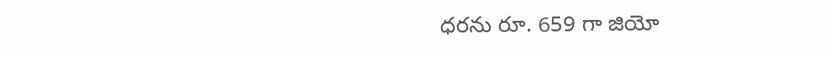ధరను రూ. 659 గా జియో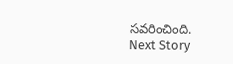సవరించింది.
Next Story